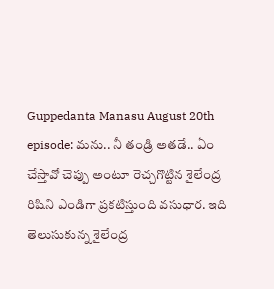Guppedanta Manasu August 20th episode: మను.. నీ తండ్రి అతడే.. ఏం చేస్తావో చెప్పు అంటూ రెచ్చగొట్టిన శైలేంద్ర
రిషిని ఎండిగా ప్రకటిస్తుంది వసుధార. ఇది తెలుసుకున్న శైలేంద్ర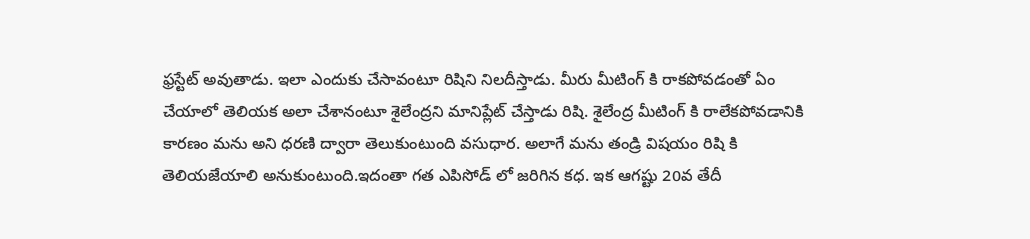ఫ్రస్టేట్ అవుతాడు. ఇలా ఎందుకు చేసావంటూ రిషిని నిలదీస్తాడు. మీరు మీటింగ్ కి రాకపోవడంతో ఏం చేయాలో తెలియక అలా చేశానంటూ శైలేంద్రని మానిప్లేట్ చేస్తాడు రిషి. శైలేంద్ర మీటింగ్ కి రాలేకపోవడానికి కారణం మను అని ధరణి ద్వారా తెలుకుంటుంది వసుధార. అలాగే మను తండ్రి విషయం రిషి కి తెలియజేయాలి అనుకుంటుంది.ఇదంతా గత ఎపిసోడ్ లో జరిగిన కధ. ఇక ఆగష్టు 20వ తేదీ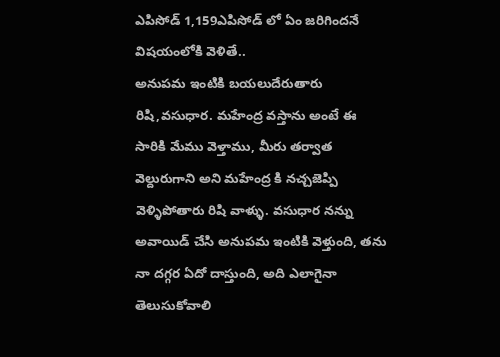ఎపిసోడ్ 1,159ఎపిసోడ్ లో ఏం జరిగిందనే విషయంలోకి వెళితే..
అనుపమ ఇంటికి బయలుదేరుతారు రిషి,వసుధార. మహేంద్ర వస్తాను అంటే ఈ సారికి మేము వెళ్తాము, మీరు తర్వాత వెల్దురుగాని అని మహేంద్ర కి నచ్చజెప్పి వెళ్ళిపోతారు రిషి వాళ్ళు. వసుధార నన్ను అవాయిడ్ చేసి అనుపమ ఇంటికి వెళ్తుంది, తను నా దగ్గర ఏదో దాస్తుంది, అది ఎలాగైనా తెలుసుకోవాలి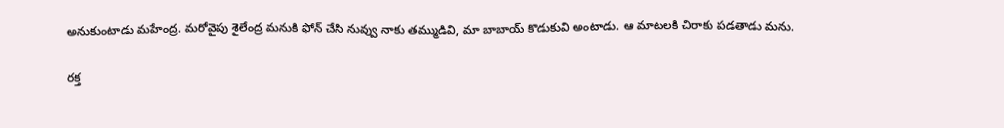అనుకుంటాడు మహేంద్ర. మరోవైపు శైలేంద్ర మనుకి ఫోన్ చేసి నువ్వు నాకు తమ్ముడివి, మా బాబాయ్ కొడుకువి అంటాడు. ఆ మాటలకి చిరాకు పడతాడు మను.

రక్త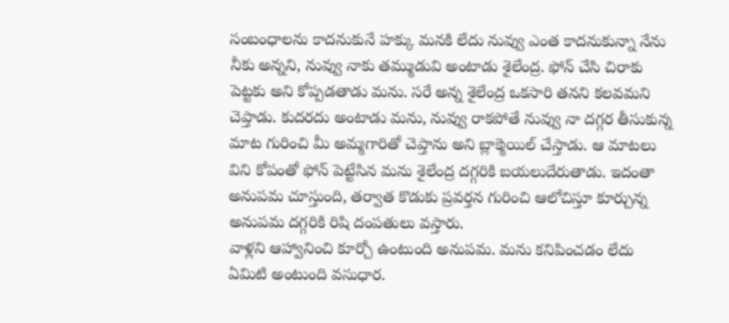సంబంధాలను కాదనుకునే హక్కు మనకి లేదు నువ్వు ఎంత కాదనుకున్నా నేను నీకు అన్నని, నువ్వు నాకు తమ్ముడువి అంటాడు శైలేంద్ర. ఫోన్ చేసి చిరాకు పెట్టకు అని కోప్పడతాడు మను. సరే అన్న శైలేంద్ర ఒకసారి తనని కలవమని చెప్తాడు. కుదరదు అంటాడు మను, నువ్వు రాకపోతే నువ్వు నా దగ్గర తీసుకున్న మాట గురించి మీ అమ్మగారితో చెప్తాను అని బ్లాక్మెయిల్ చేస్తాడు. ఆ మాటలు విని కోపంతో ఫోన్ పెట్టేసిన మను శైలేంద్ర దగ్గరికి బయలుదేరుతాడు. ఇదంతా అనుపమ చూస్తుంది, తర్వాత కొడుకు ప్రవర్తన గురించి ఆలోచిస్తూ కూర్చున్న అనుపమ దగ్గరికి రిషి దంపతులు వస్తారు.
వాళ్లని ఆహ్వానించి కూర్చో ఉంటుంది అనుపమ. మను కనిపించడం లేదు ఏమిటి అంటుంది వసుధార.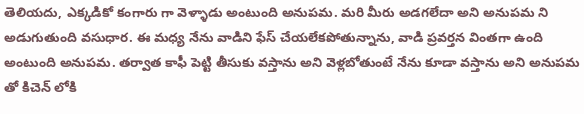తెలియదు, ఎక్కడికో కంగారు గా వెళ్ళాడు అంటుంది అనుపమ. మరి మీరు అడగలేదా అని అనుపమ ని అడుగుతుంది వసుధార. ఈ మధ్య నేను వాడిని ఫేస్ చేయలేకపోతున్నాను, వాడి ప్రవర్తన వింతగా ఉంది అంటుంది అనుపమ. తర్వాత కాఫీ పెట్టి తీసుకు వస్తాను అని వెళ్లబోతుంటే నేను కూడా వస్తాను అని అనుపమ తో కిచెన్ లోకి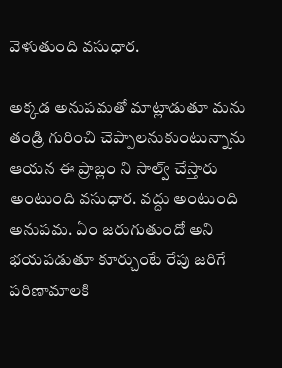వెళుతుంది వసుధార.

అక్కడ అనుపమతో మాట్లాడుతూ మను తండ్రి గురించి చెప్పాలనుకుంటున్నాను ఆయన ఈ ప్రాబ్లం ని సాల్వ్ చేస్తారు అంటుంది వసుధార. వద్దు అంటుంది అనుపమ. ఏం జరుగుతుందో అని భయపడుతూ కూర్చుంటే రేపు జరిగే పరిణామాలకి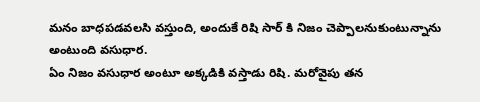మనం బాధపడవలసి వస్తుంది, అందుకే రిషి సార్ కి నిజం చెప్పాలనుకుంటున్నాను అంటుంది వసుధార.
ఏం నిజం వసుధార అంటూ అక్కడికి వస్తాడు రిషి. మరోవైపు తన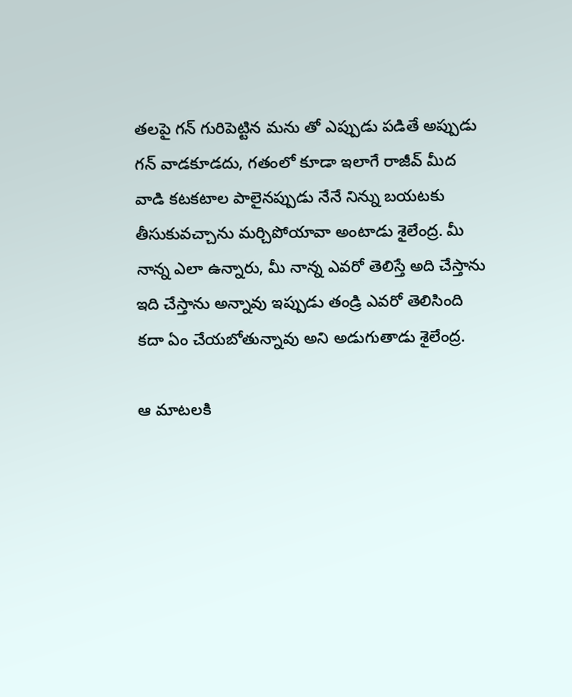తలపై గన్ గురిపెట్టిన మను తో ఎప్పుడు పడితే అప్పుడు గన్ వాడకూడదు, గతంలో కూడా ఇలాగే రాజీవ్ మీద వాడి కటకటాల పాలైనప్పుడు నేనే నిన్ను బయటకు తీసుకువచ్చాను మర్చిపోయావా అంటాడు శైలేంద్ర. మీ నాన్న ఎలా ఉన్నారు, మీ నాన్న ఎవరో తెలిస్తే అది చేస్తాను ఇది చేస్తాను అన్నావు ఇప్పుడు తండ్రి ఎవరో తెలిసింది కదా ఏం చేయబోతున్నావు అని అడుగుతాడు శైలేంద్ర.

ఆ మాటలకి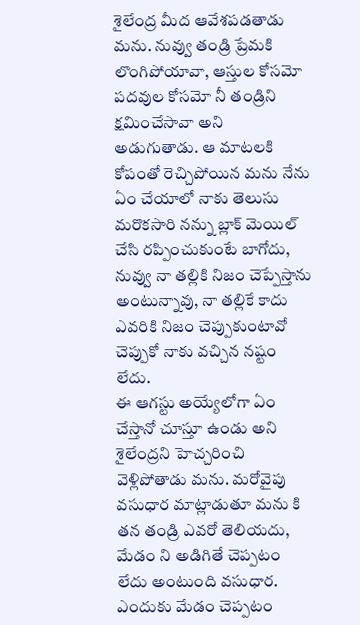శైలేంద్ర మీద ఆవేశపడతాడు మను. నువ్వు తండ్రి ప్రేమకి లొంగిపోయావా, ఆస్తుల కోసమో పదవుల కోసమో నీ తండ్రిని క్షమించేసావా అని అడుగుతాడు. ఆ మాటలకి కోపంతో రెచ్చిపోయిన మను నేను ఏం చేయాలో నాకు తెలుసు మరొకసారి నన్ను బ్లాక్ మెయిల్ చేసి రప్పించుకుంటే బాగోదు, నువ్వు నా తల్లికి నిజం చెప్పేస్తాను అంటున్నావు, నా తల్లికే కాదు ఎవరికి నిజం చెప్పుకుంటావో చెప్పుకో నాకు వచ్చిన నష్టం లేదు.
ఈ ఆగస్టు అయ్యేలోగా ఏం చేస్తానో చూస్తూ ఉండు అని శైలేంద్రని హెచ్చరించి వెళ్లిపోతాడు మను. మరోవైపు వసుధార మాట్లాడుతూ మను కి తన తండ్రి ఎవరో తెలియదు, మేడం ని అడిగితే చెప్పటం లేదు అంటుంది వసుధార. ఎందుకు మేడం చెప్పటం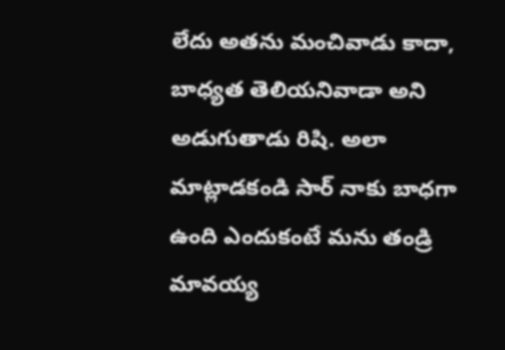లేదు అతను మంచివాడు కాదా, బాధ్యత తెలియనివాడా అని అడుగుతాడు రిషి. అలా మాట్లాడకండి సార్ నాకు బాధగా ఉంది ఎందుకంటే మను తండ్రి మావయ్య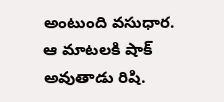అంటుంది వసుధార.
ఆ మాటలకి షాక్ అవుతాడు రిషి.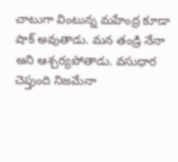చాటుగా వింటున్న మహేంద్ర కూడా షాక్ అవుతాడు. మన తండ్రి నేనా అని ఆశ్చర్యపోతాడు. వసుధార చెప్తుంది నిజమేనా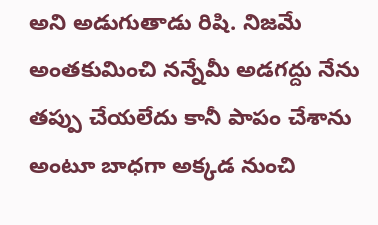అని అడుగుతాడు రిషి. నిజమే అంతకుమించి నన్నేమీ అడగద్దు నేను తప్పు చేయలేదు కానీ పాపం చేశాను అంటూ బాధగా అక్కడ నుంచి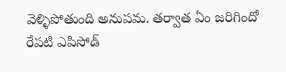వెళ్ళిపోతుంది అనుపమ. తర్వాత ఏం జరిగిందో రేపటి ఎపిసోడ్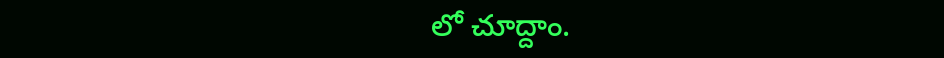లో చూద్దాం.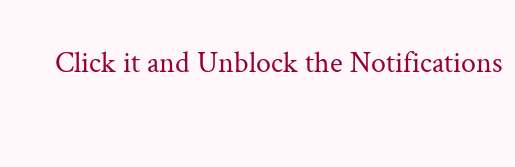Click it and Unblock the Notifications